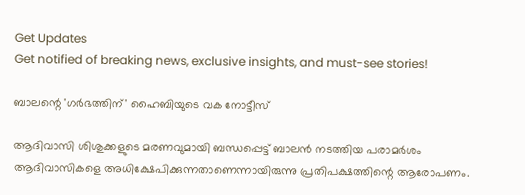Get Updates
Get notified of breaking news, exclusive insights, and must-see stories!

ബാലന്റെ 'ഗര്‍ഭത്തിന്' ഹൈബിയുടെ വക നോട്ടീസ്

ആദിവാസി ശിശുക്കളുടെ മരണവുമായി ബന്ധപ്പെട്ട് ബാലന്‍ നടത്തിയ പരാമര്‍ശം ആദിവാസികളെ അധിക്ഷേപിക്കുന്നതാണെന്നായിരുന്നു പ്രതിപക്ഷത്തിന്റെ ആരോപണം.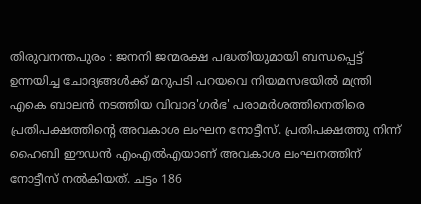തിരുവനന്തപുരം : ജനനി ജന്മരക്ഷ പദ്ധതിയുമായി ബന്ധപ്പെട്ട് ഉന്നയിച്ച ചോദ്യങ്ങള്‍ക്ക് മറുപടി പറയവെ നിയമസഭയില്‍ മന്ത്രി എകെ ബാലന്‍ നടത്തിയ വിവാദ'ഗര്‍ഭ' പരാമര്‍ശത്തിനെതിരെ പ്രതിപക്ഷത്തിന്റെ അവകാശ ലംഘന നോട്ടീസ്. പ്രതിപക്ഷത്തു നിന്ന് ഹൈബി ഈഡന്‍ എംഎല്‍എയാണ് അവകാശ ലംഘനത്തിന് നോട്ടീസ് നല്‍കിയത്. ചട്ടം 186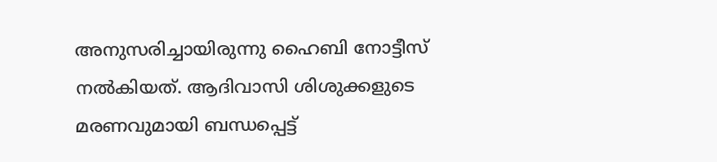അനുസരിച്ചായിരുന്നു ഹൈബി നോട്ടീസ് നല്‍കിയത്. ആദിവാസി ശിശുക്കളുടെ മരണവുമായി ബന്ധപ്പെട്ട്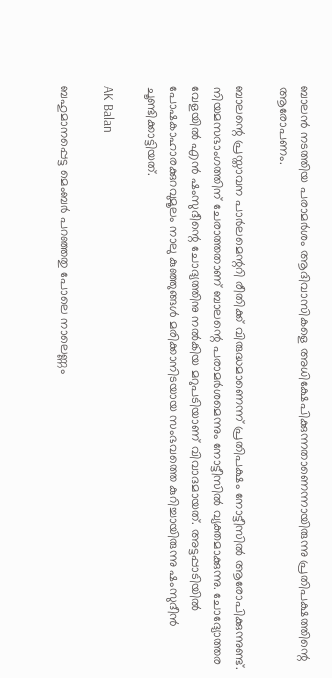ബാലന്‍ നടത്തിയ പരാമര്‍ശം ആദിവാസികളെ അധിക്ഷേപിക്കുന്നതാണെന്നായിരുന്നു പ്രതിപക്ഷത്തിന്റെ ആരോപണം.

ബാലന്റെ പ്രസ്താവന പാര്‍ലമെന്ററി രീതിക്ക് വിരുദ്ധമാണെന്ന് പ്രതിപക്ഷം നോട്ടീസില്‍ ആരോപിക്കുന്നുണ്ട്. നിയമസഭാംഗത്തിന് ചേരാത്തതാണ് ബാലന്റെ പരാമര്‍ശമെന്നും നോട്ടീസില്‍ വ്യക്തമാക്കുന്നു. ചോദ്യോത്തര വേളയില്‍ എന്‍ ഷംസുദീന്റെ ചോദ്യത്തിനു നല്‍കിയ മറുപടിയാണ് വിവാദമായത്. അട്ടപ്പാടിയില്‍ പോഷകാഹാരക്കുറവുമൂലം നാലു കുഞ്ഞുങ്ങള്‍ മരിക്കാനിടയായ സംഭവത്തെ കുറിച്ചായിരുന്നു ഷംസുദീന്‍ ചൂണ്ടിക്കാട്ടിയത്.

AK Balan

ബഹുമാനപ്പെട്ട മെംബര്‍ പറഞ്ഞതു പോലെ നാലെണ്ണം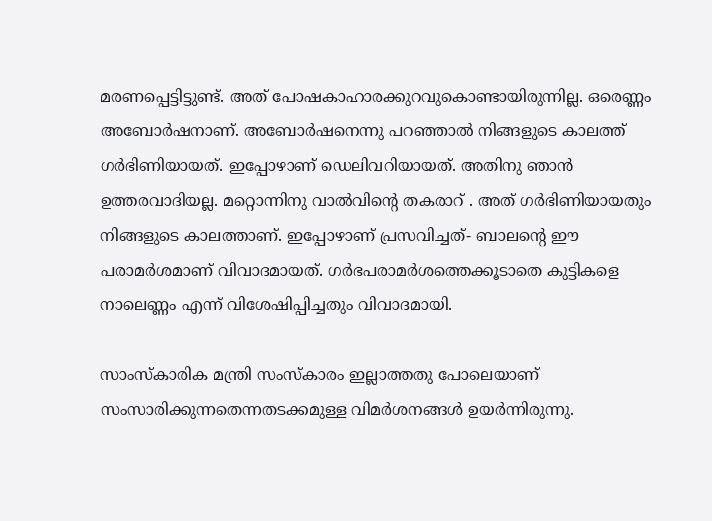മരണപ്പെട്ടിട്ടുണ്ട്. അത് പോഷകാഹാരക്കുറവുകൊണ്ടായിരുന്നില്ല. ഒരെണ്ണം അബോര്‍ഷനാണ്. അബോര്‍ഷനെന്നു പറഞ്ഞാല്‍ നിങ്ങളുടെ കാലത്ത് ഗര്‍ഭിണിയായത്. ഇപ്പോഴാണ് ഡെലിവറിയായത്. അതിനു ഞാന്‍ ഉത്തരവാദിയല്ല. മറ്റൊന്നിനു വാല്‍വിന്റെ തകരാറ് . അത് ഗര്‍ഭിണിയായതും നിങ്ങളുടെ കാലത്താണ്. ഇപ്പോഴാണ് പ്രസവിച്ചത്- ബാലന്റെ ഈ പരാമര്‍ശമാണ് വിവാദമായത്. ഗര്‍ഭപരാമര്‍ശത്തെക്കൂടാതെ കുട്ടികളെ നാലെണ്ണം എന്ന് വിശേഷിപ്പിച്ചതും വിവാദമായി.

സാംസ്‌കാരിക മന്ത്രി സംസ്‌കാരം ഇല്ലാത്തതു പോലെയാണ് സംസാരിക്കുന്നതെന്നതടക്കമുള്ള വിമര്‍ശനങ്ങള്‍ ഉയര്‍ന്നിരുന്നു.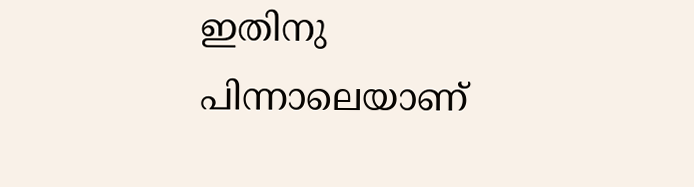ഇതിനു പിന്നാലെയാണ്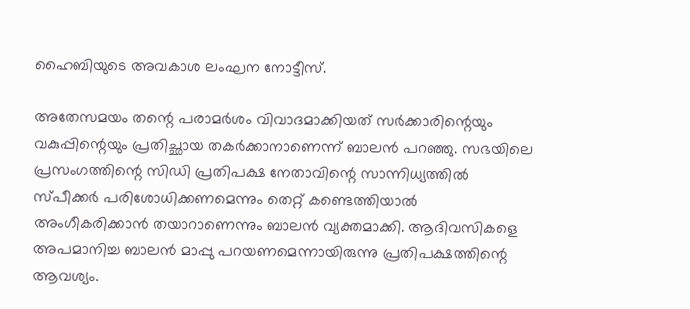ഹൈബിയുടെ അവകാശ ലംഘന നോട്ടീസ്.

അതേസമയം തന്റെ പരാമര്‍ശം വിവാദമാക്കിയത് സര്‍ക്കാരിന്റെയും വകുപ്പിന്റെയും പ്രതിച്ഛായ തകര്‍ക്കാനാണെന്ന് ബാലന്‍ പറഞ്ഞു. സഭയിലെ പ്രസംഗത്തിന്റെ സിഡി പ്രതിപക്ഷ നേതാവിന്റെ സാന്നിധ്യത്തില്‍ സ്പീക്കര്‍ പരിശോധിക്കണമെന്നും തെറ്റ് കണ്ടെത്തിയാല്‍ അംഗീകരിക്കാന്‍ തയാറാണെന്നും ബാലന്‍ വ്യക്തമാക്കി. ആദിവസികളെ അപമാനിച്ച ബാലന്‍ മാപ്പു പറയണമെന്നായിരുന്നു പ്രതിപക്ഷത്തിന്റെ ആവശ്യം.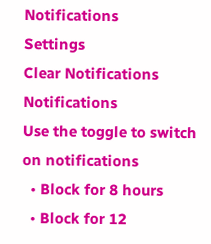Notifications
Settings
Clear Notifications
Notifications
Use the toggle to switch on notifications
  • Block for 8 hours
  • Block for 12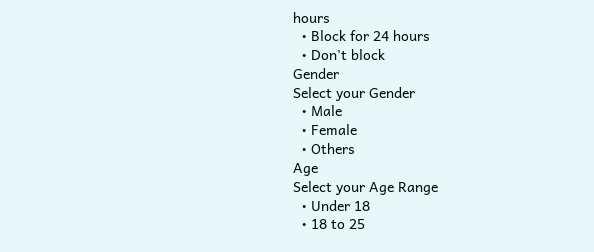hours
  • Block for 24 hours
  • Don't block
Gender
Select your Gender
  • Male
  • Female
  • Others
Age
Select your Age Range
  • Under 18
  • 18 to 25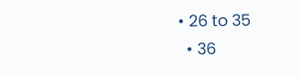• 26 to 35
  • 36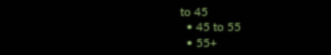to 45
  • 45 to 55
  • 55+